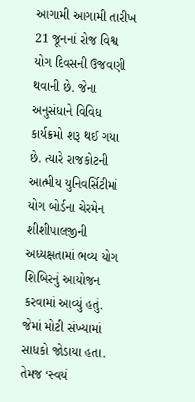આગામી આગામી તારીખ 21 જૂનનાં રોજ વિશ્વ યોગ દિવસની ઉજવણી થવાની છે. જેના અનુસંધાને વિવિધ કાર્યક્રમો શરૂ થઈ ગયા છે. ત્યારે રાજકોટની આત્મીય યુનિવર્સિટીમાં યોગ બોર્ડના ચેરમેન શીશીપાલજીની અધ્યક્ષતામાં ભવ્ય યોગ શિબિરનું આયોજન કરવામાં આવ્યું હતું. જેમાં મોટી સંખ્યામાં સાધકો જોડાયા હતા. તેમજ ‘સ્વયં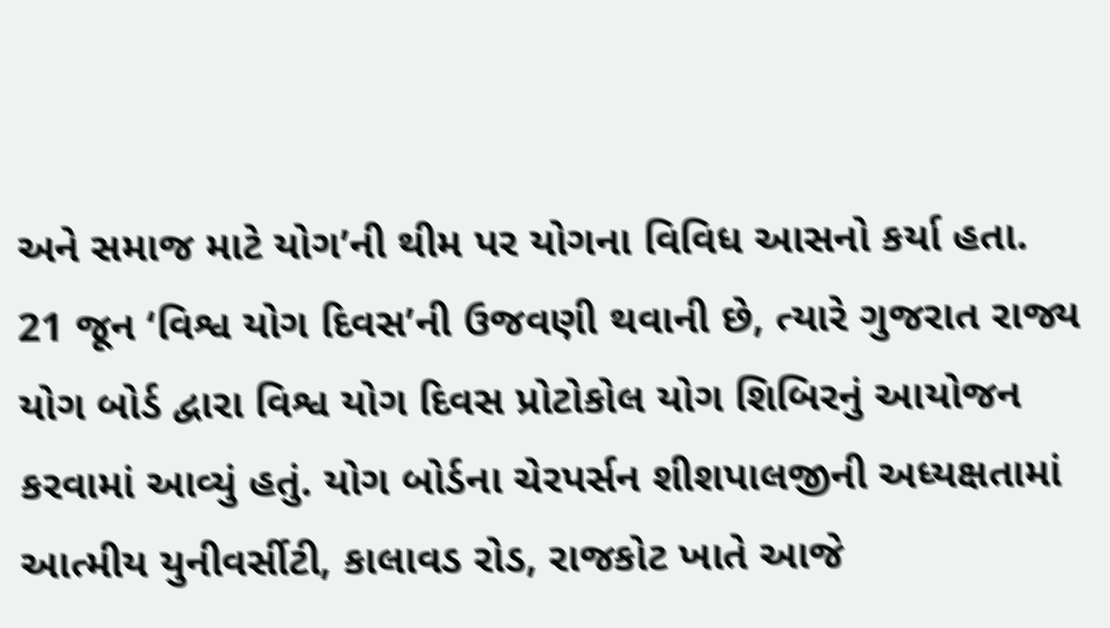અને સમાજ માટે યોગ’ની થીમ પર યોગના વિવિધ આસનો કર્યા હતા.
21 જૂન ‘વિશ્વ યોગ દિવસ’ની ઉજવણી થવાની છે, ત્યારે ગુજરાત રાજ્ય યોગ બોર્ડ દ્વારા વિશ્વ યોગ દિવસ પ્રોટોકોલ યોગ શિબિરનું આયોજન કરવામાં આવ્યું હતું. યોગ બોર્ડના ચેરપર્સન શીશપાલજીની અધ્યક્ષતામાં આત્મીય યુનીવર્સીટી, કાલાવડ રોડ, રાજકોટ ખાતે આજે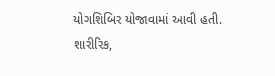યોગશિબિર યોજાવામાં આવી હતી. શારીરિક,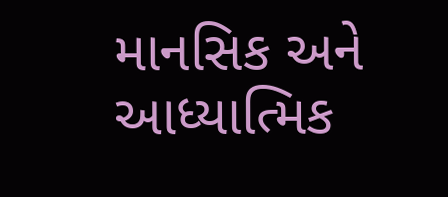માનસિક અને આધ્યાત્મિક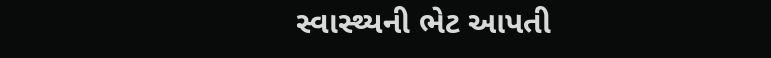સ્વાસ્થ્યની ભેટ આપતી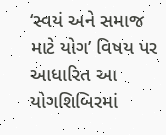‘સ્વયં અને સમાજ માટે યોગ’ વિષય પર આધારિત આ યોગશિબિરમાં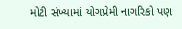મોટી સંખ્યામાં યોગપ્રેમી નાગરિકો પણ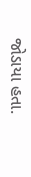જોડાયા હતા.